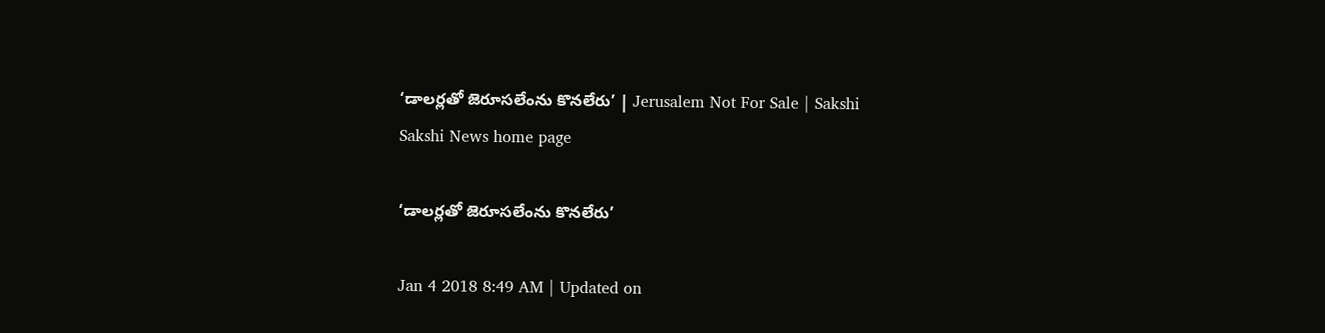‘డాలర్లతో జెరూసలేంను కొనలేరు’ | Jerusalem Not For Sale | Sakshi
Sakshi News home page

‘డాలర్లతో జెరూసలేంను కొనలేరు’

Jan 4 2018 8:49 AM | Updated on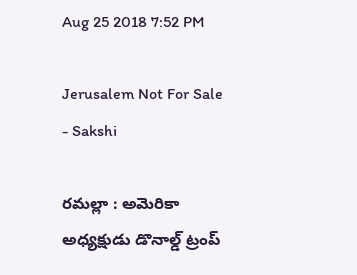Aug 25 2018 7:52 PM

Jerusalem Not For Sale - Sakshi

రమల్లా : అమెరికా అధ్యక్షుడు డొనాల్డ్‌ ట్రంప్‌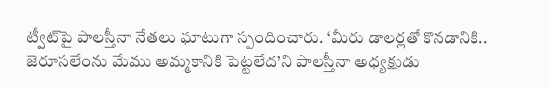ట్వీట్‌పై పాలస్తీనా నేతలు ఘాటుగా స్పందించారు. ‘మీరు డాలర్లతో కొనడానికి.. జెరూసలేంను మేము అమ్మకానికి పెట్టలేద’ని పాలస్తీనా అధ్యక్షుడు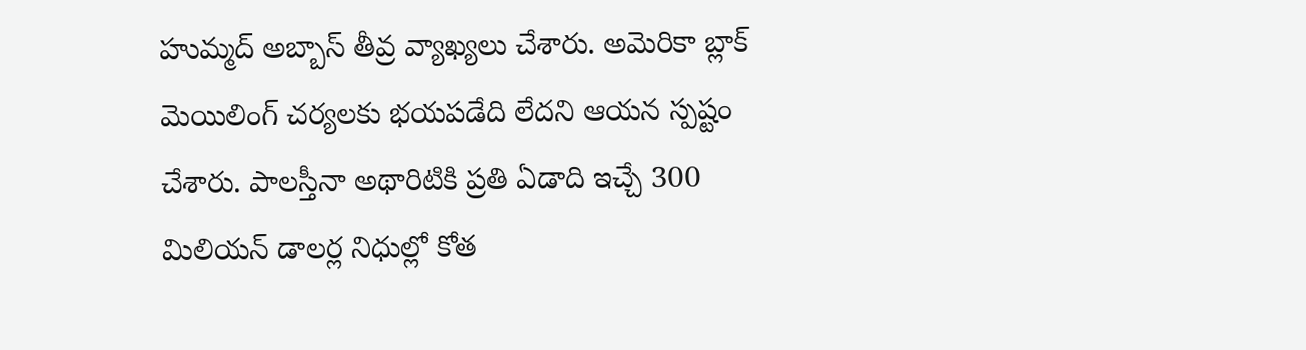హుమ్మద్‌ అబ్బాస్‌ తీవ్ర వ్యాఖ్యలు చేశారు. అమెరికా బ్లాక్‌ మెయిలింగ్‌ చర్యలకు భయపడేది లేదని ఆయన స్పష్టం చేశారు. పాలస్తీనా అథారిటికి ప్రతి ఏడాది ఇచ్చే 300 మిలియన్‌ డాలర్ల నిధుల్లో కోత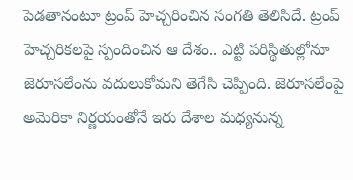పెడతానంటూ ట్రంప్‌ హెచ్చరించిన సంగతి తెలిసిదే. ట్రంప్‌ హెచ్చరికలపై స్పందించిన ఆ దేశం.. ఎట్టి పరిస్థితుల్లోనూ జెరూసలేంను వదులుకోమని తెగేసి చెప్పింది. జెరూసలేంపై అమెరికా నిర్ణయంతోనే ఇరు దేశాల మధ్యనున్న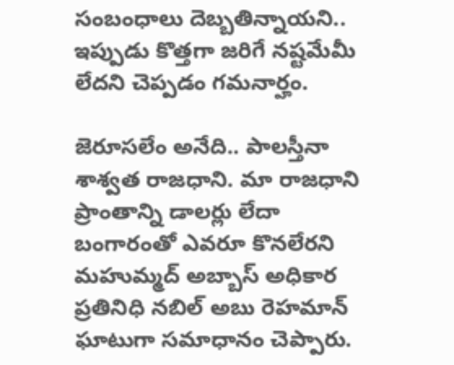సంబంధాలు దెబ్బతిన్నాయని.. ఇప్పుడు కొత్తగా జరిగే నష్టమేమీ లేదని చెప్పడం గమనార్హం.

జెరూసలేం అనేది.. పాలస్తీనా శాశ్వత రాజధాని. మా రాజధాని ప్రాంతాన్ని డాలర్లు లేదా బంగారంతో ఎవరూ కొనలేరని మహుమ్మద్‌ అబ్బాస్‌ అధికార ప్రతినిధి నబిల్‌ అబు రెహమాన్‌ ఘాటుగా సమాధానం చెప్పారు.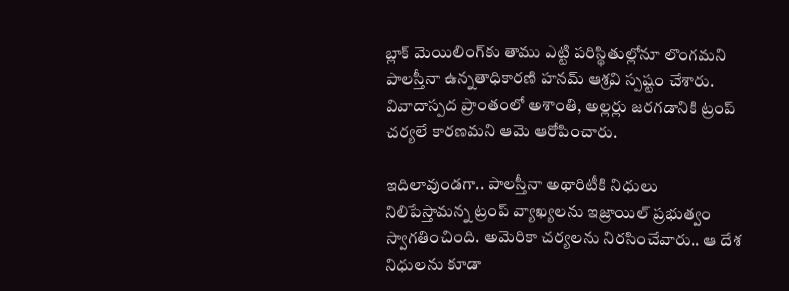బ్లాక్‌ మెయిలింగ్‌కు తాము ఎట్టి పరిస్థితుల్లోనూ లొంగమని పాలస్తీనా ఉన్నతాధికారణి హనమ్‌ ఆశ్రవి స్పష్టం చేశారు. వివాదాస్పద ప్రాంతంలో అశాంతి, అల్లర్లు జరగడానికి ట్రంప్‌ చర్యలే కారణమని ఆమె ఆరోపించారు.

ఇదిలావుండగా.. పాలస్తీనా అథారిటీకి నిధులు నిలిపేస్తామన్న ట్రంప్‌ వ్యాఖ్యలను ఇజ్రాయిల్‌ ప్రభుత్వం స్వాగతించింది. అమెరికా చర్యలను నిరసించేవారు.. ఆ దేశ నిధులను కూడా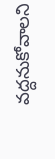వద్దనుకోవాలని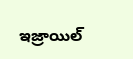ఇజ్రాయిల్‌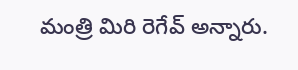మంత్రి మిరి రెగేవ్‌ అన్నారు.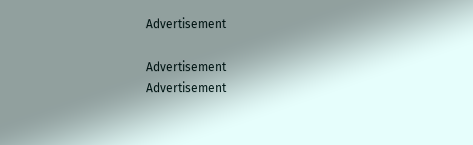Advertisement

Advertisement
Advertisement